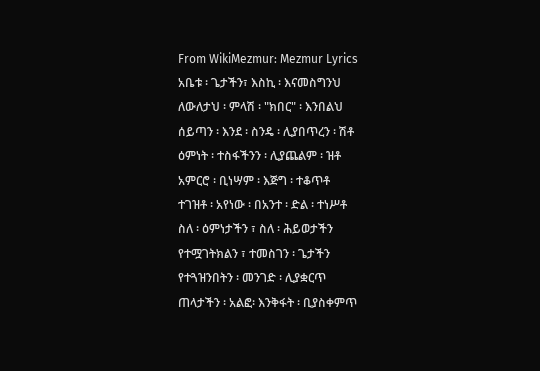From WikiMezmur: Mezmur Lyrics
አቤቱ ፡ ጌታችን፣ እስኪ ፡ እናመስግንህ
ለውለታህ ፡ ምላሽ ፡ "ክበር" ፡ እንበልህ
ሰይጣን ፡ እንደ ፡ ስንዴ ፡ ሊያበጥረን ፡ ሽቶ
ዕምነት ፡ ተስፋችንን ፡ ሊያጨልም ፡ ዝቶ
አምርሮ ፡ ቢነሣም ፡ እጅግ ፡ ተቆጥቶ
ተገዝቶ ፡ አየነው ፡ በአንተ ፡ ድል ፡ ተነሥቶ
ስለ ፡ ዕምነታችን ፣ ስለ ፡ ሕይወታችን
የተሟገትክልን ፣ ተመስገን ፡ ጌታችን
የተጓዝንበትን ፡ መንገድ ፡ ሊያቋርጥ
ጠላታችን ፡ አልፎ፡ እንቅፋት ፡ ቢያስቀምጥ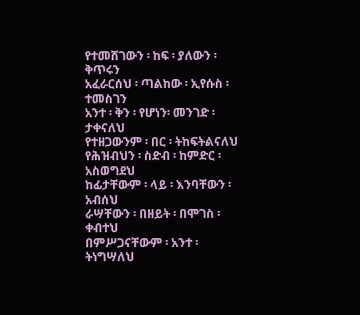የተመሸገውን ፡ ከፍ ፡ ያለውን ፡ ቅጥሩን
አፈራርሰህ ፡ ጣልከው ፡ ኢየሱስ ፡ ተመስገን
አንተ ፡ ቅን ፡ የሆነን፡ መንገድ ፡ ታቀናለህ
የተዘጋውንም ፡ በር ፡ ትከፍትልናለህ
የሕዝብህን ፡ ስድብ ፡ ከምድር ፡ አስወግደህ
ከፊታቸውም ፡ ላይ ፡ እንባቸውን ፡ አብሰህ
ራሣቸውን ፡ በዘይት ፡ በሞገስ ፡ ቀብተህ
በምሥጋናቸውም ፡ አንተ ፡ ትነግሣለህ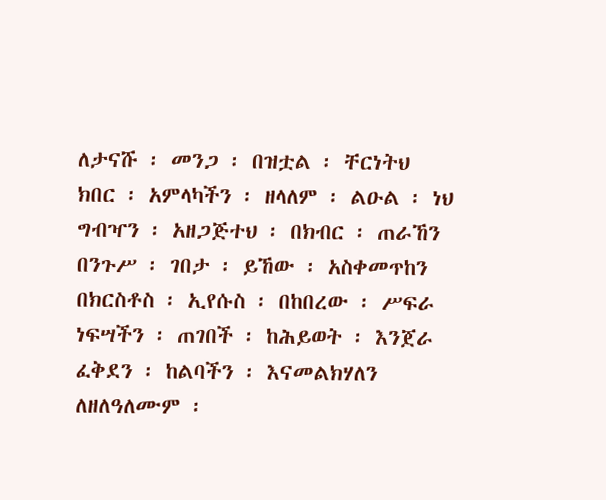ለታናሹ ፡ መንጋ ፡ በዝቷል ፡ ቸርነትህ
ክበር ፡ አምላካችን ፡ ዘላለም ፡ ልዑል ፡ ነህ
ግብዣን ፡ አዘጋጅተህ ፡ በክብር ፡ ጠራኸን
በንጉሥ ፡ ገበታ ፡ ይኸው ፡ አስቀመጥከን
በክርስቶስ ፡ ኢየሱስ ፡ በከበረው ፡ ሥፍራ
ነፍሣችን ፡ ጠገበች ፡ ከሕይወት ፡ እንጀራ
ፈቅደን ፡ ከልባችን ፡ እናመልክሃለን
ለዘለዓለሙም ፡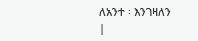ለአንተ ፡ እንገዛለን
|